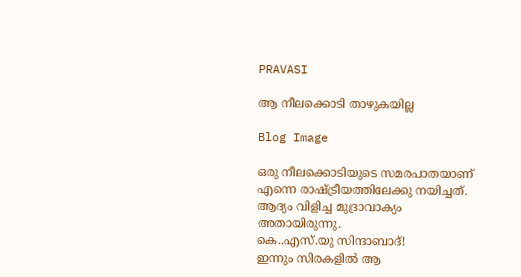PRAVASI

ആ നീലക്കൊടി താഴുകയില്ല

Blog Image

ഒരു നീലക്കൊടിയുടെ സമരപാതയാണ് എന്നെ രാഷ്ട്രീയത്തിലേക്കു നയിച്ചത്. ആദ്യം വിളിച്ച മുദ്രാവാക്യം അതായിരുന്നു.
കെ..എസ്.യു സിന്ദാബാദ്!
ഇന്നും സിരകളില്‍ ആ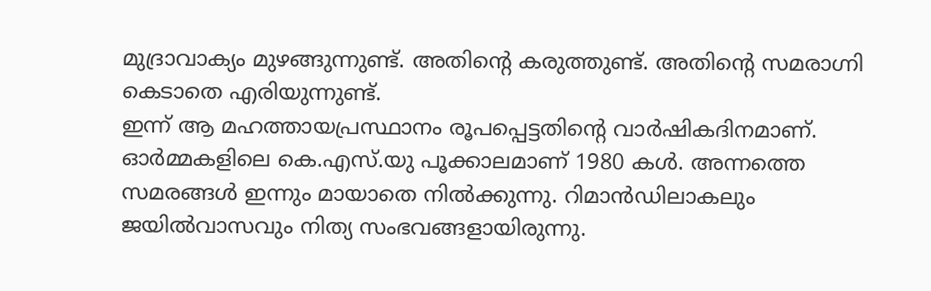മുദ്രാവാക്യം മുഴങ്ങുന്നുണ്ട്. അതിന്റെ കരുത്തുണ്ട്. അതിന്റെ സമരാഗ്നി കെടാതെ എരിയുന്നുണ്ട്.
ഇന്ന് ആ മഹത്തായപ്രസ്ഥാനം രൂപപ്പെട്ടതിന്റെ വാര്‍ഷികദിനമാണ്.
ഓര്‍മ്മകളിലെ കെ.എസ്.യു പൂക്കാലമാണ് 1980 കള്‍. അന്നത്തെ സമരങ്ങള്‍ ഇന്നും മായാതെ നില്‍ക്കുന്നു. റിമാന്‍ഡിലാകലും ജയില്‍വാസവും നിത്യ സംഭവങ്ങളായിരുന്നു.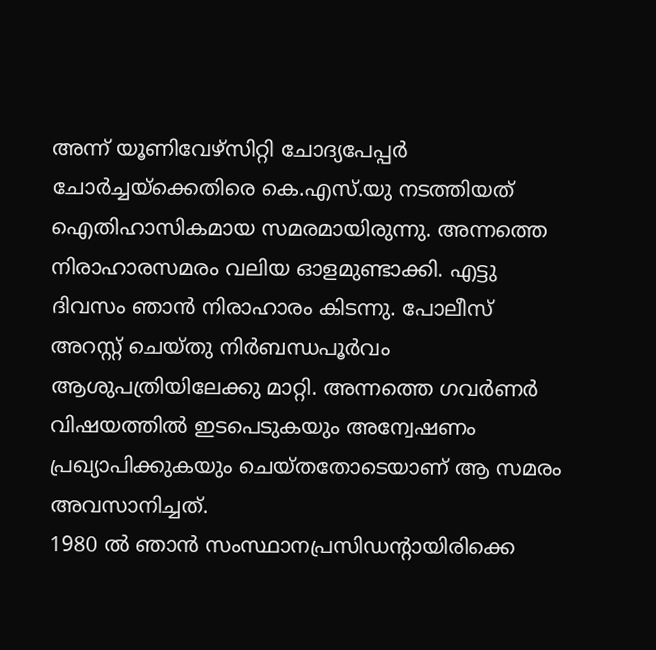അന്ന് യൂണിവേഴ്‌സിറ്റി ചോദ്യപേപ്പര്‍ ചോര്‍ച്ചയ്‌ക്കെതിരെ കെ.എസ്.യു നടത്തിയത് ഐതിഹാസികമായ സമരമായിരുന്നു. അന്നത്തെ നിരാഹാരസമരം വലിയ ഓളമുണ്ടാക്കി. എട്ടു ദിവസം ഞാന്‍ നിരാഹാരം കിടന്നു. പോലീസ് അറസ്റ്റ് ചെയ്തു നിര്‍ബന്ധപൂര്‍വം ആശുപത്രിയിലേക്കു മാറ്റി. അന്നത്തെ ഗവര്‍ണര്‍ വിഷയത്തില്‍ ഇടപെടുകയും അന്വേഷണം പ്രഖ്യാപിക്കുകയും ചെയ്തതോടെയാണ് ആ സമരം അവസാനിച്ചത്.
1980 ല്‍ ഞാന്‍ സംസ്ഥാനപ്രസിഡന്റായിരിക്കെ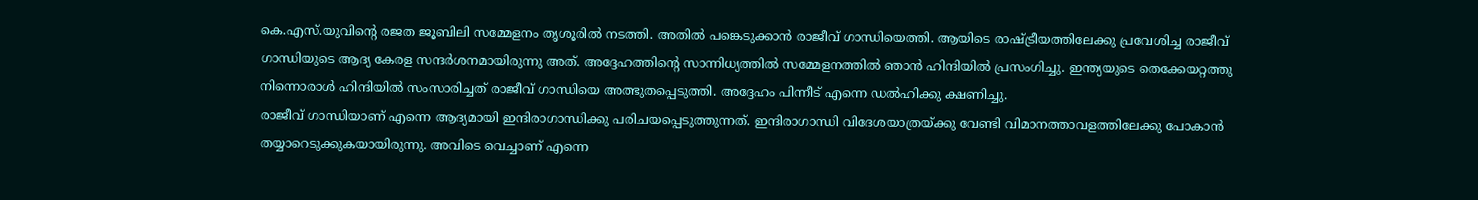കെ.എസ്.യുവിന്റെ രജത ജൂബിലി സമ്മേളനം തൃശൂരില്‍ നടത്തി. അതില്‍ പങ്കെടുക്കാന്‍ രാജീവ് ഗാന്ധിയെത്തി. ആയിടെ രാഷ്ട്രീയത്തിലേക്കു പ്രവേശിച്ച രാജീവ് ഗാന്ധിയുടെ ആദ്യ കേരള സന്ദര്‍ശനമായിരുന്നു അത്. അദ്ദേഹത്തിന്റെ സാന്നിധ്യത്തില്‍ സമ്മേളനത്തില്‍ ഞാന്‍ ഹിന്ദിയില്‍ പ്രസംഗിച്ചു. ഇന്ത്യയുടെ തെക്കേയറ്റത്തു നിന്നൊരാള്‍ ഹിന്ദിയില്‍ സംസാരിച്ചത് രാജീവ് ഗാന്ധിയെ അത്ഭുതപ്പെടുത്തി. അദ്ദേഹം പിന്നീട് എന്നെ ഡല്‍ഹിക്കു ക്ഷണിച്ചു.
രാജീവ് ഗാന്ധിയാണ് എന്നെ ആദ്യമായി ഇന്ദിരാഗാന്ധിക്കു പരിചയപ്പെടുത്തുന്നത്. ഇന്ദിരാഗാന്ധി വിദേശയാത്രയ്ക്കു വേണ്ടി വിമാനത്താവളത്തിലേക്കു പോകാന്‍ തയ്യാറെടുക്കുകയായിരുന്നു. അവിടെ വെച്ചാണ് എന്നെ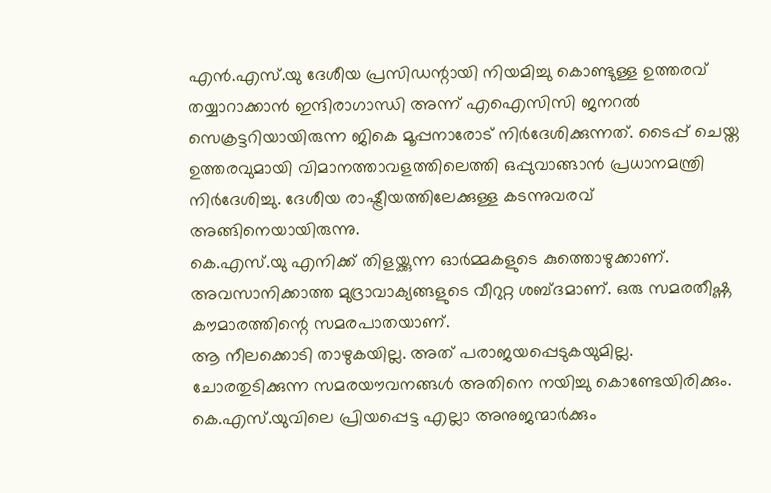എന്‍.എസ്.യു ദേശീയ പ്രസിഡന്റായി നിയമിച്ചു കൊണ്ടുള്ള ഉത്തരവ് തയ്യാറാക്കാന്‍ ഇന്ദിരാഗാന്ധി അന്ന് എഐസിസി ജനറൽ സെക്രട്ടറിയായിരുന്ന ജികെ മൂപ്പനാരോട് നിര്‍ദേശിക്കുന്നത്. ടൈപ്പ് ചെയ്ത ഉത്തരവുമായി വിമാനത്താവളത്തിലെത്തി ഒപ്പുവാങ്ങാന്‍ പ്രധാനമന്ത്രി നിര്‍ദേശിച്ചു. ദേശീയ രാഷ്ട്രീയത്തിലേക്കുള്ള കടന്നുവരവ് അങ്ങിനെയായിരുന്നു.
കെ.എസ്.യു എനിക്ക് തിളയ്ക്കുന്ന ഓര്‍മ്മകളുടെ കുത്തൊഴുക്കാണ്. അവസാനിക്കാത്ത മുദ്രാവാക്യങ്ങളുടെ വീറുറ്റ ശബ്ദമാണ്. ഒരു സമരതീഷ്ണ കൗമാരത്തിന്റെ സമരപാതയാണ്.
ആ നീലക്കൊടി താഴുകയില്ല. അത് പരാജയപ്പെടുകയുമില്ല. ചോരതുടിക്കുന്ന സമരയൗവനങ്ങള്‍ അതിനെ നയിച്ചു കൊണ്ടേയിരിക്കും.
കെ.എസ്.യുവിലെ പ്രിയപ്പെട്ട എല്ലാ അനുജന്മാര്‍ക്കും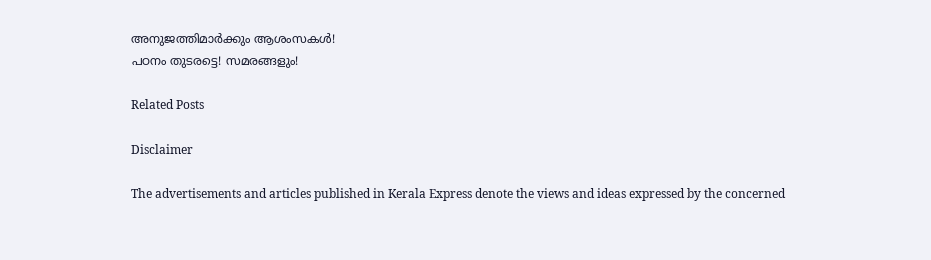അനുജത്തിമാര്‍ക്കും ആശംസകള്‍!
പഠനം തുടരട്ടെ! സമരങ്ങളും!

Related Posts

Disclaimer

The advertisements and articles published in Kerala Express denote the views and ideas expressed by the concerned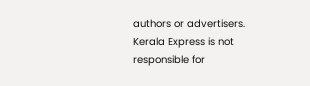authors or advertisers. Kerala Express is not responsible for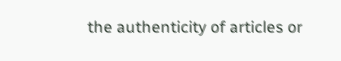the authenticity of articles or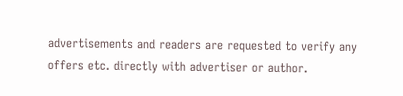advertisements and readers are requested to verify any offers etc. directly with advertiser or author.